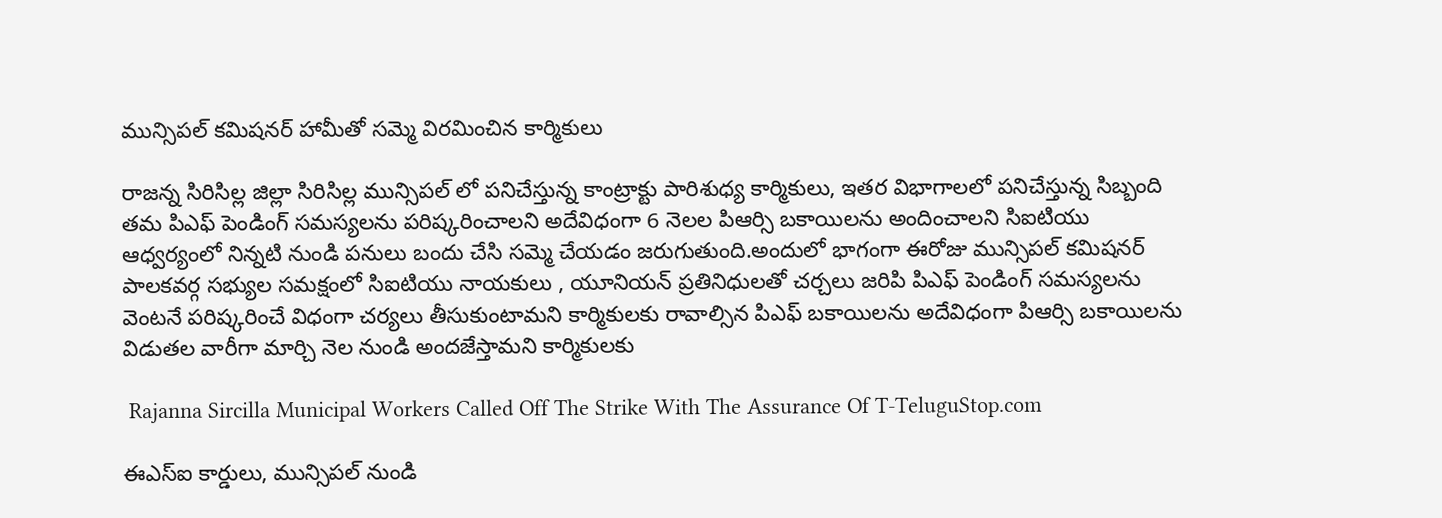మున్సిపల్ కమిషనర్ హామీతో సమ్మె విరమించిన కార్మికులు

రాజన్న సిరిసిల్ల జిల్లా సిరిసిల్ల మున్సిపల్ లో పనిచేస్తున్న కాంట్రాక్టు పారిశుధ్య కార్మికులు, ఇతర విభాగాలలో పనిచేస్తున్న సిబ్బంది తమ పిఎఫ్ పెండింగ్ సమస్యలను పరిష్కరించాలని అదేవిధంగా 6 నెలల పిఆర్సి బకాయిలను అందించాలని సిఐటియు ఆధ్వర్యంలో నిన్నటి నుండి పనులు బందు చేసి సమ్మె చేయడం జరుగుతుంది.అందులో భాగంగా ఈరోజు మున్సిపల్ కమిషనర్ పాలకవర్గ సభ్యుల సమక్షంలో సిఐటియు నాయకులు , యూనియన్ ప్రతినిధులతో చర్చలు జరిపి పిఎఫ్ పెండింగ్ సమస్యలను వెంటనే పరిష్కరించే విధంగా చర్యలు తీసుకుంటామని కార్మికులకు రావాల్సిన పిఎఫ్ బకాయిలను అదేవిధంగా పిఆర్సి బకాయిలను విడుతల వారీగా మార్చి నెల నుండి అందజేస్తామని కార్మికులకు

 Rajanna Sircilla Municipal Workers Called Off The Strike With The Assurance Of T-TeluguStop.com

ఈఎస్ఐ కార్డులు, మున్సిపల్ నుండి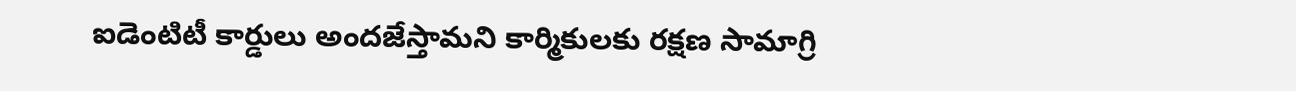ఐడెంటిటీ కార్డులు అందజేస్తామని కార్మికులకు రక్షణ సామాగ్రి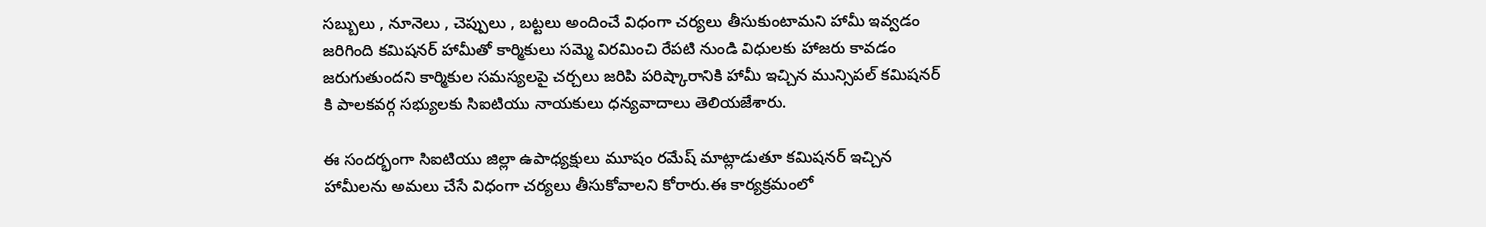సబ్బులు , నూనెలు , చెప్పులు , బట్టలు అందించే విధంగా చర్యలు తీసుకుంటామని హామీ ఇవ్వడం జరిగింది కమిషనర్ హామీతో కార్మికులు సమ్మె విరమించి రేపటి నుండి విధులకు హాజరు కావడం జరుగుతుందని కార్మికుల సమస్యలపై చర్చలు జరిపి పరిష్కారానికి హామీ ఇచ్చిన మున్సిపల్ కమిషనర్ కి పాలకవర్గ సభ్యులకు సిఐటియు నాయకులు ధన్యవాదాలు తెలియజేశారు.

ఈ సందర్భంగా సిఐటియు జిల్లా ఉపాధ్యక్షులు మూషం రమేష్ మాట్లాడుతూ కమిషనర్ ఇచ్చిన హామీలను అమలు చేసే విధంగా చర్యలు తీసుకోవాలని కోరారు.ఈ కార్యక్రమంలో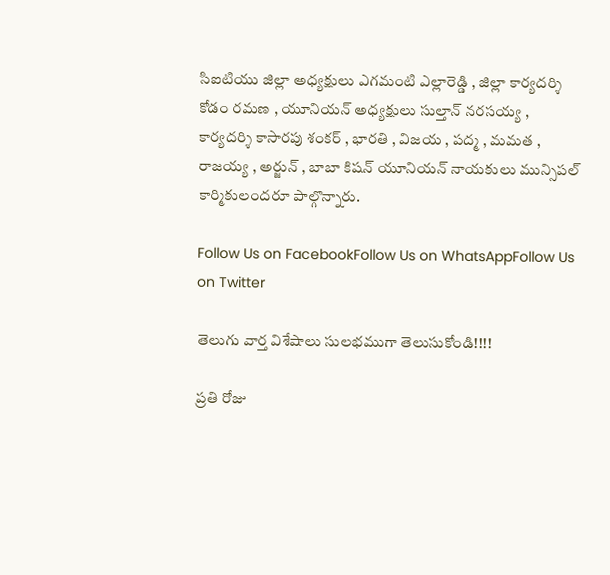సిఐటియు జిల్లా అధ్యక్షులు ఎగమంటి ఎల్లారెడ్డి , జిల్లా కార్యదర్శి కోడం రమణ , యూనియన్ అధ్యక్షులు సుల్తాన్ నరసయ్య , కార్యదర్శి కాసారపు శంకర్ , భారతి , విజయ , పద్మ , మమత , రాజయ్య , అర్జున్ , బాబా కిషన్ యూనియన్ నాయకులు మున్సిపల్ కార్మికులందరూ పాల్గొన్నారు.

Follow Us on FacebookFollow Us on WhatsAppFollow Us on Twitter

తెలుగు వార్త విశేషాలు సులభముగా తెలుసుకోండి!!!!

ప్రతి రోజు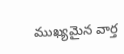ముఖ్యమైన వార్త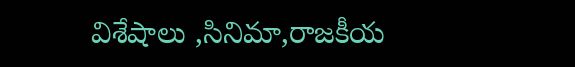విశేషాలు ,సినిమా,రాజకీయ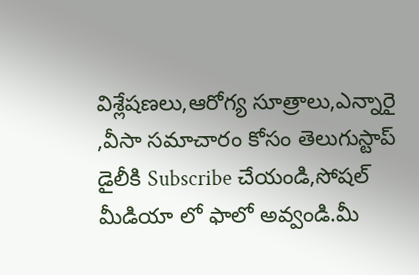విశ్లేషణలు,ఆరోగ్య సూత్రాలు,ఎన్నారై ,వీసా సమాచారం కోసం తెలుగుస్టాప్ డైలీకి Subscribe చేయండి,సోషల్ మీడియా లో ఫాలో అవ్వండి.మీ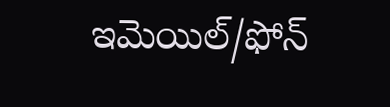ఇమెయిల్/ఫోన్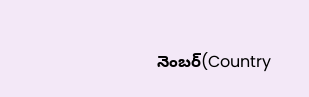నెంబర్(Country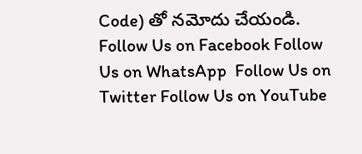Code) తో నమోదు చేయండి.
Follow Us on Facebook Follow Us on WhatsApp  Follow Us on Twitter Follow Us on YouTube